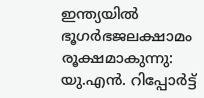ഇന്ത്യയിൽ ഭൂഗർഭജലക്ഷാമം രൂക്ഷമാകുന്നു: യു.എൻ. റിപ്പോർട്ട്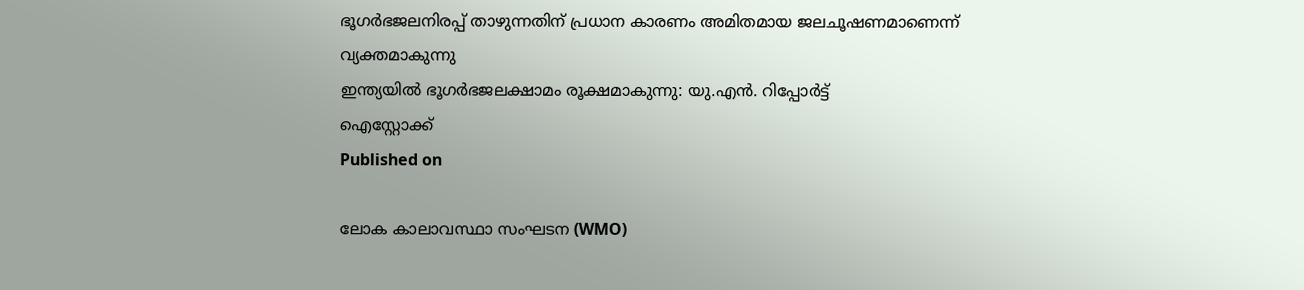ഭൂഗർഭജലനിരപ്പ് താഴുന്നതിന് പ്രധാന കാരണം അമിതമായ ജലചൂഷണമാണെന്ന് വ്യക്തമാകുന്നു
ഇന്ത്യയിൽ ഭൂഗർഭജലക്ഷാമം രൂക്ഷമാകുന്നു: യു.എൻ. റിപ്പോർട്ട്
ഐസ്റ്റോക്ക്
Published on

ലോക കാലാവസ്ഥാ സംഘടന (WMO)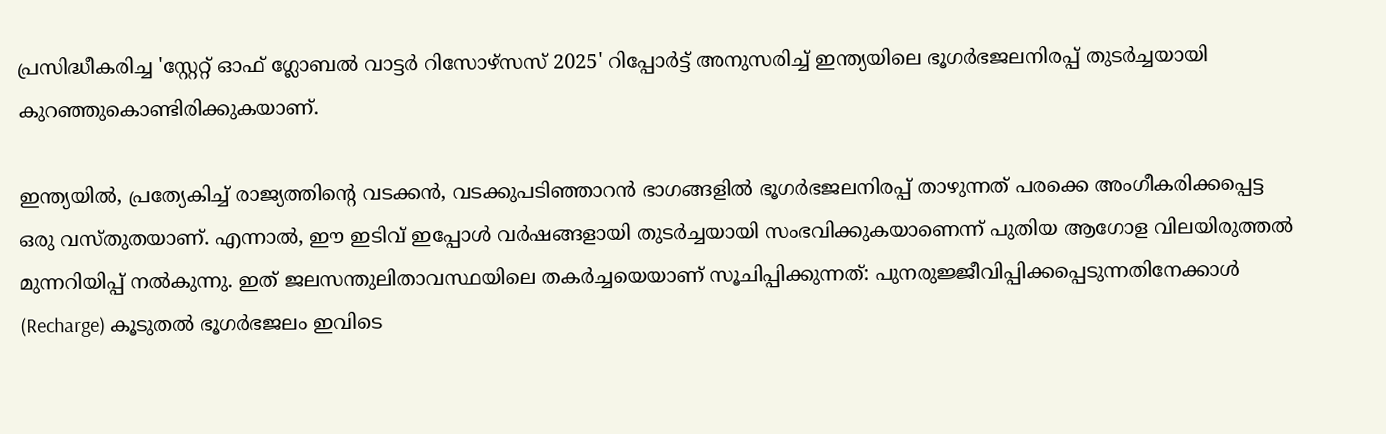പ്രസിദ്ധീകരിച്ച 'സ്റ്റേറ്റ് ഓഫ് ഗ്ലോബൽ വാട്ടർ റിസോഴ്‌സസ് 2025' റിപ്പോർട്ട് അനുസരിച്ച് ഇന്ത്യയിലെ ഭൂഗർഭജലനിരപ്പ് തുടർച്ചയായി കുറഞ്ഞുകൊണ്ടിരിക്കുകയാണ്.

ഇന്ത്യയിൽ, പ്രത്യേകിച്ച് രാജ്യത്തിന്റെ വടക്കൻ, വടക്കുപടിഞ്ഞാറൻ ഭാഗങ്ങളിൽ ഭൂഗർഭജലനിരപ്പ് താഴുന്നത് പരക്കെ അംഗീകരിക്കപ്പെട്ട ഒരു വസ്തുതയാണ്. എന്നാൽ, ഈ ഇടിവ് ഇപ്പോൾ വർഷങ്ങളായി തുടർച്ചയായി സംഭവിക്കുകയാണെന്ന് പുതിയ ആഗോള വിലയിരുത്തൽ മുന്നറിയിപ്പ് നൽകുന്നു. ഇത് ജലസന്തുലിതാവസ്ഥയിലെ തകർച്ചയെയാണ് സൂചിപ്പിക്കുന്നത്: പുനരുജ്ജീവിപ്പിക്കപ്പെടുന്നതിനേക്കാൾ (Recharge) കൂടുതൽ ഭൂഗർഭജലം ഇവിടെ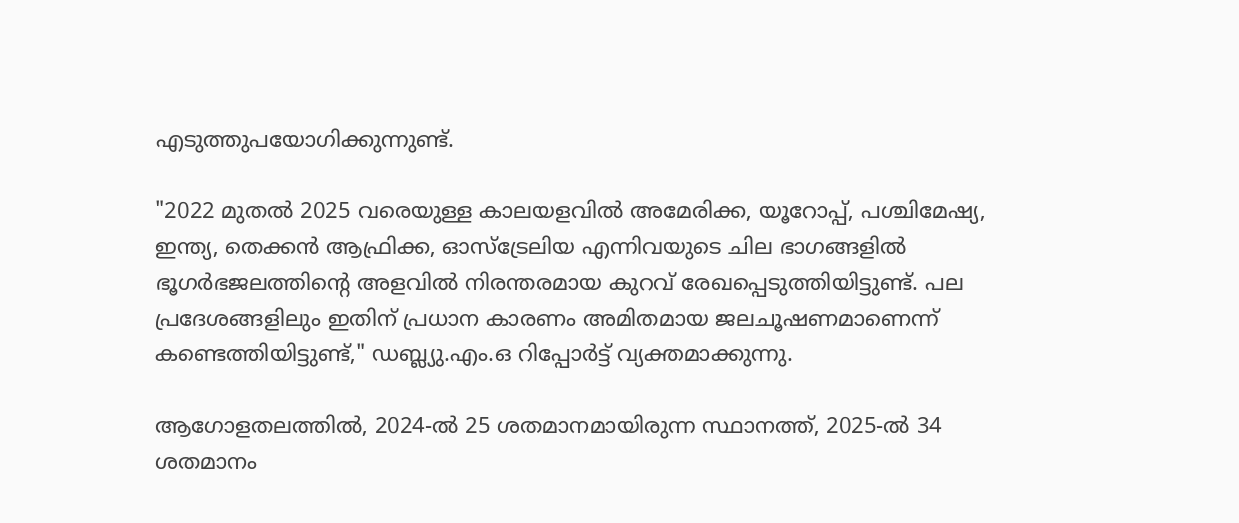എടുത്തുപയോഗിക്കുന്നുണ്ട്.

"2022 മുതൽ 2025 വരെയുള്ള കാലയളവിൽ അമേരിക്ക, യൂറോപ്പ്, പശ്ചിമേഷ്യ, ഇന്ത്യ, തെക്കൻ ആഫ്രിക്ക, ഓസ്‌ട്രേലിയ എന്നിവയുടെ ചില ഭാഗങ്ങളിൽ ഭൂഗർഭജലത്തിന്റെ അളവിൽ നിരന്തരമായ കുറവ് രേഖപ്പെടുത്തിയിട്ടുണ്ട്. പല പ്രദേശങ്ങളിലും ഇതിന് പ്രധാന കാരണം അമിതമായ ജലചൂഷണമാണെന്ന് കണ്ടെത്തിയിട്ടുണ്ട്," ഡബ്ല്യു.എം.ഒ റിപ്പോർട്ട് വ്യക്തമാക്കുന്നു.

ആഗോളതലത്തിൽ, 2024-ൽ 25 ശതമാനമായിരുന്ന സ്ഥാനത്ത്, 2025-ൽ 34 ശതമാനം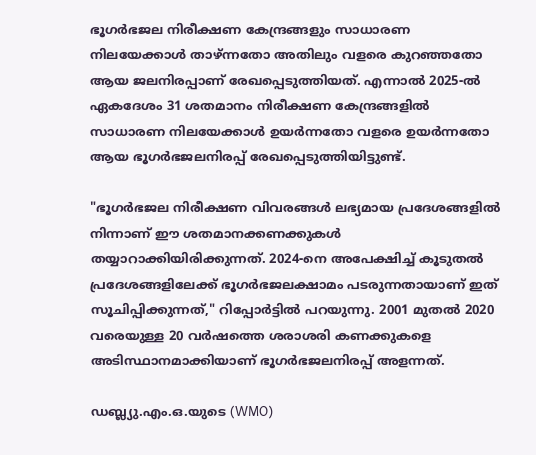ഭൂഗർഭജല നിരീക്ഷണ കേന്ദ്രങ്ങളും സാധാരണ നിലയേക്കാൾ താഴ്ന്നതോ അതിലും വളരെ കുറഞ്ഞതോ ആയ ജലനിരപ്പാണ് രേഖപ്പെടുത്തിയത്. എന്നാൽ 2025-ൽ ഏകദേശം 31 ശതമാനം നിരീക്ഷണ കേന്ദ്രങ്ങളിൽ സാധാരണ നിലയേക്കാൾ ഉയർന്നതോ വളരെ ഉയർന്നതോ ആയ ഭൂഗർഭജലനിരപ്പ് രേഖപ്പെടുത്തിയിട്ടുണ്ട്.

"ഭൂഗർഭജല നിരീക്ഷണ വിവരങ്ങൾ ലഭ്യമായ പ്രദേശങ്ങളിൽ നിന്നാണ് ഈ ശതമാനക്കണക്കുകൾ തയ്യാറാക്കിയിരിക്കുന്നത്. 2024-നെ അപേക്ഷിച്ച് കൂടുതൽ പ്രദേശങ്ങളിലേക്ക് ഭൂഗർഭജലക്ഷാമം പടരുന്നതായാണ് ഇത് സൂചിപ്പിക്കുന്നത്," റിപ്പോർട്ടിൽ പറയുന്നു. 2001 മുതൽ 2020 വരെയുള്ള 20 വർഷത്തെ ശരാശരി കണക്കുകളെ അടിസ്ഥാനമാക്കിയാണ് ഭൂഗർഭജലനിരപ്പ് അളന്നത്.

ഡബ്ല്യു.എം.ഒ.യുടെ (WMO)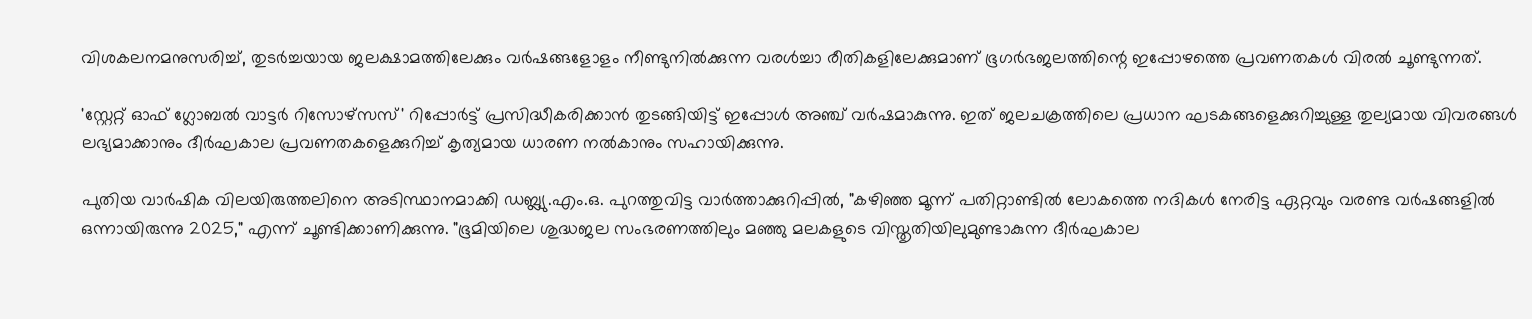വിശകലനമനുസരിച്ച്, തുടർച്ചയായ ജലക്ഷാമത്തിലേക്കും വർഷങ്ങളോളം നീണ്ടുനിൽക്കുന്ന വരൾച്ചാ രീതികളിലേക്കുമാണ് ഭൂഗർഭജലത്തിന്റെ ഇപ്പോഴത്തെ പ്രവണതകൾ വിരൽ ചൂണ്ടുന്നത്.

'സ്റ്റേറ്റ് ഓഫ് ഗ്ലോബൽ വാട്ടർ റിസോഴ്‌സസ്' റിപ്പോർട്ട് പ്രസിദ്ധീകരിക്കാൻ തുടങ്ങിയിട്ട് ഇപ്പോൾ അഞ്ച് വർഷമാകുന്നു. ഇത് ജലചക്രത്തിലെ പ്രധാന ഘടകങ്ങളെക്കുറിച്ചുള്ള തുല്യമായ വിവരങ്ങൾ ലഭ്യമാക്കാനും ദീർഘകാല പ്രവണതകളെക്കുറിച്ച് കൃത്യമായ ധാരണ നൽകാനും സഹായിക്കുന്നു.

പുതിയ വാർഷിക വിലയിരുത്തലിനെ അടിസ്ഥാനമാക്കി ഡബ്ല്യു.എം.ഒ. പുറത്തുവിട്ട വാർത്താക്കുറിപ്പിൽ, "കഴിഞ്ഞ മൂന്ന് പതിറ്റാണ്ടിൽ ലോകത്തെ നദികൾ നേരിട്ട ഏറ്റവും വരണ്ട വർഷങ്ങളിൽ ഒന്നായിരുന്നു 2025," എന്ന് ചൂണ്ടിക്കാണിക്കുന്നു. "ഭൂമിയിലെ ശുദ്ധജല സംഭരണത്തിലും മഞ്ഞു മലകളുടെ വിസ്തൃതിയിലുമുണ്ടാകുന്ന ദീർഘകാല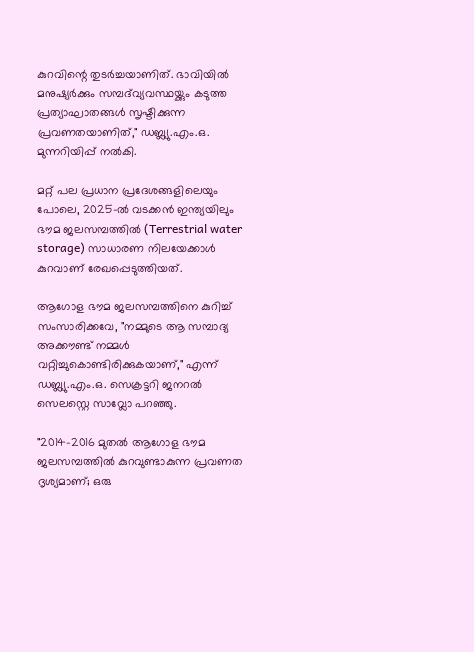കുറവിന്റെ തുടർച്ചയാണിത്. ഭാവിയിൽ മനുഷ്യർക്കും സമ്പദ്‌വ്യവസ്ഥയ്ക്കും കടുത്ത പ്രത്യാഘാതങ്ങൾ സൃഷ്ടിക്കുന്ന പ്രവണതയാണിത്," ഡബ്ല്യു.എം.ഒ. മുന്നറിയിപ്പ് നൽകി.

മറ്റ് പല പ്രധാന പ്രദേശങ്ങളിലെയും പോലെ, 2025-ൽ വടക്കൻ ഇന്ത്യയിലും ഭൗമ ജലസമ്പത്തിൽ (Terrestrial water storage) സാധാരണ നിലയേക്കാൾ കുറവാണ് രേഖപ്പെടുത്തിയത്.

ആഗോള ഭൗമ ജലസമ്പത്തിനെ കുറിച്ച് സംസാരിക്കവേ, "നമ്മുടെ ആ സമ്പാദ്യ അക്കൗണ്ട് നമ്മൾ വറ്റിച്ചുകൊണ്ടിരിക്കുകയാണ്," എന്ന് ഡബ്ല്യു.എം.ഒ. സെക്രട്ടറി ജനറൽ സെലസ്റ്റെ സാവ്ലോ പറഞ്ഞു.

"2014–2016 മുതൽ ആഗോള ഭൗമ ജലസമ്പത്തിൽ കുറവുണ്ടാകുന്ന പ്രവണത ദൃശ്യമാണ്; ഒരു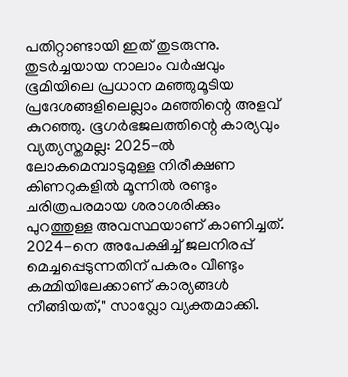പതിറ്റാണ്ടായി ഇത് തുടരുന്നു. തുടർച്ചയായ നാലാം വർഷവും ഭൂമിയിലെ പ്രധാന മഞ്ഞുമൂടിയ പ്രദേശങ്ങളിലെല്ലാം മഞ്ഞിന്റെ അളവ് കുറഞ്ഞു. ഭൂഗർഭജലത്തിന്റെ കാര്യവും വ്യത്യസ്തമല്ല: 2025-ൽ ലോകമെമ്പാടുമുള്ള നിരീക്ഷണ കിണറുകളിൽ മൂന്നിൽ രണ്ടും ചരിത്രപരമായ ശരാശരിക്കും പുറത്തുള്ള അവസ്ഥയാണ് കാണിച്ചത്. 2024-നെ അപേക്ഷിച്ച് ജലനിരപ്പ് മെച്ചപ്പെടുന്നതിന് പകരം വീണ്ടും കമ്മിയിലേക്കാണ് കാര്യങ്ങൾ നീങ്ങിയത്," സാവ്ലോ വ്യക്തമാക്കി.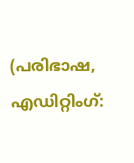(പരിഭാഷ, എഡിറ്റിംഗ്: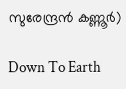സുരേന്ദ്രൻ കണ്ണൂർ)

Down To Earth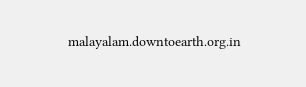malayalam.downtoearth.org.in